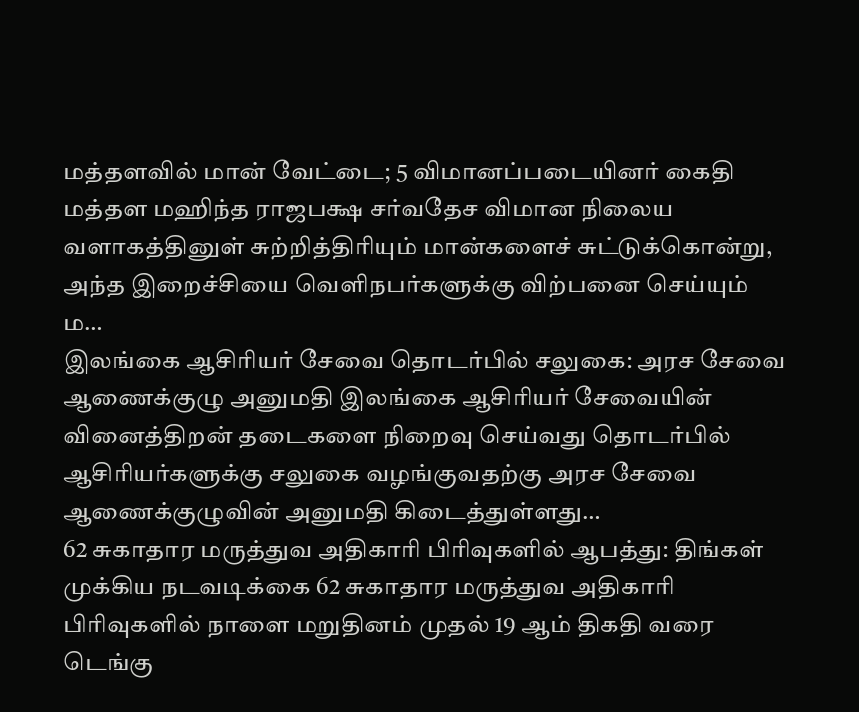மத்தளவில் மான் வேட்டை; 5 விமானப்படையினர் கைதி மத்தள மஹிந்த ராஜபக்ஷ சர்வதேச விமான நிலைய வளாகத்தினுள் சுற்றித்திரியும் மான்களைச் சுட்டுக்கொன்று, அந்த இறைச்சியை வெளிநபர்களுக்கு விற்பனை செய்யும் ம…
இலங்கை ஆசிரியர் சேவை தொடர்பில் சலுகை: அரச சேவை ஆணைக்குழு அனுமதி இலங்கை ஆசிரியர் சேவையின் வினைத்திறன் தடைகளை நிறைவு செய்வது தொடர்பில் ஆசிரியர்களுக்கு சலுகை வழங்குவதற்கு அரச சேவை ஆணைக்குழுவின் அனுமதி கிடைத்துள்ளது…
62 சுகாதார மருத்துவ அதிகாரி பிரிவுகளில் ஆபத்து: திங்கள் முக்கிய நடவடிக்கை 62 சுகாதார மருத்துவ அதிகாரி பிரிவுகளில் நாளை மறுதினம் முதல் 19 ஆம் திகதி வரை டெங்கு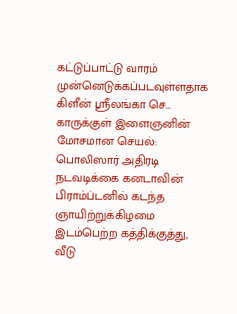கட்டுப்பாட்டு வாரம் முன்னெடுக்கப்படவுள்ளதாக கிளீன் ஶ்ரீலங்கா செ…
காருக்குள் இளைஞனின் மோசமான செயல்: பொலிஸார் அதிரடி நடவடிக்கை கனடாவின் பிராம்ப்டனில் கடந்த ஞாயிற்றுக்கிழமை இடம்பெற்ற கத்திக்குத்து, வீடு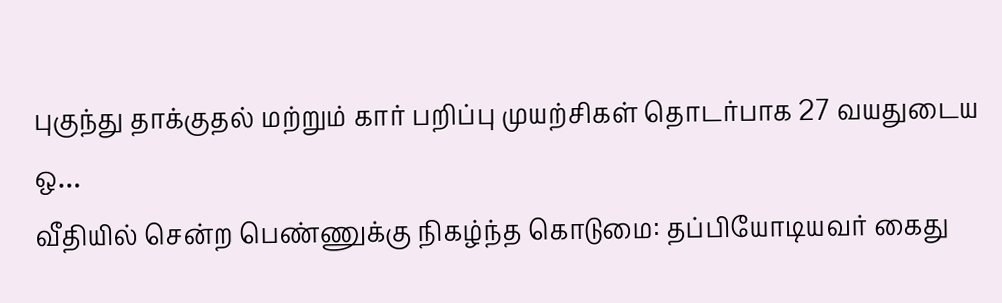புகுந்து தாக்குதல் மற்றும் கார் பறிப்பு முயற்சிகள் தொடர்பாக 27 வயதுடைய ஒ…
வீதியில் சென்ற பெண்ணுக்கு நிகழ்ந்த கொடுமை: தப்பியோடியவர் கைது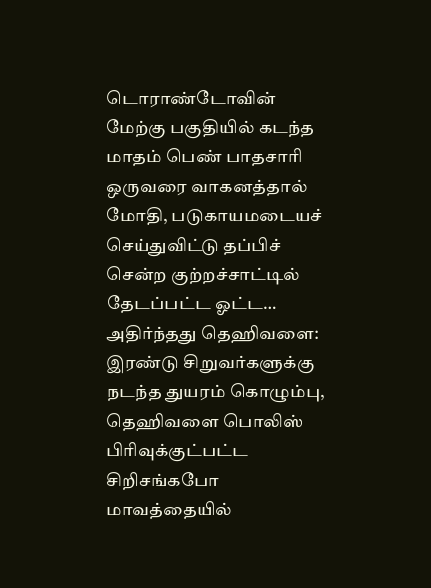டொராண்டோவின் மேற்கு பகுதியில் கடந்த மாதம் பெண் பாதசாரி ஒருவரை வாகனத்தால் மோதி, படுகாயமடையச் செய்துவிட்டு தப்பிச் சென்ற குற்றச்சாட்டில் தேடப்பட்ட ஓட்ட…
அதிர்ந்தது தெஹிவளை: இரண்டு சிறுவர்களுக்கு நடந்த துயரம் கொழும்பு, தெஹிவளை பொலிஸ் பிரிவுக்குட்பட்ட சிறிசங்கபோ மாவத்தையில்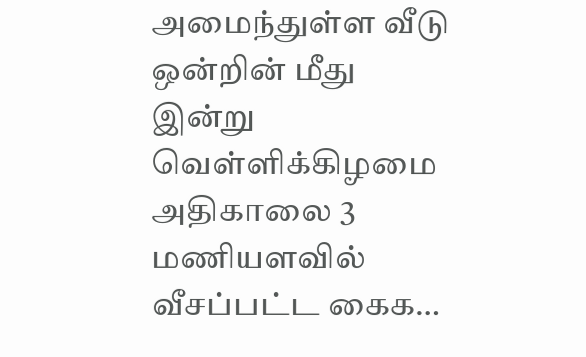அமைந்துள்ள வீடு ஒன்றின் மீது இன்று வெள்ளிக்கிழமை அதிகாலை 3 மணியளவில் வீசப்பட்ட கைக…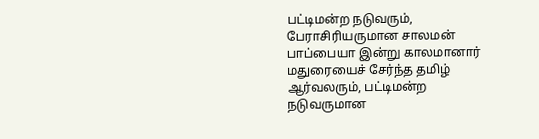பட்டிமன்ற நடுவரும், பேராசிரியருமான சாலமன் பாப்பையா இன்று காலமானார் மதுரையைச் சேர்ந்த தமிழ் ஆர்வலரும், பட்டிமன்ற நடுவருமான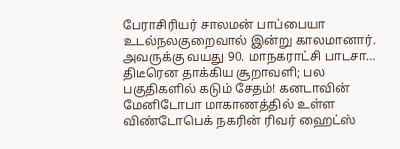பேராசிரியர் சாலமன் பாப்பையா உடல்நலகுறைவால் இன்று காலமானார். அவருக்கு வயது 90. மாநகராட்சி பாடசா…
திடீரென தாக்கிய சூறாவளி; பல பகுதிகளில் கடும் சேதம்! கனடாவின் மேனிடோபா மாகாணத்தில் உள்ள விண்டோபெக் நகரின் ரிவர் ஹைட்ஸ்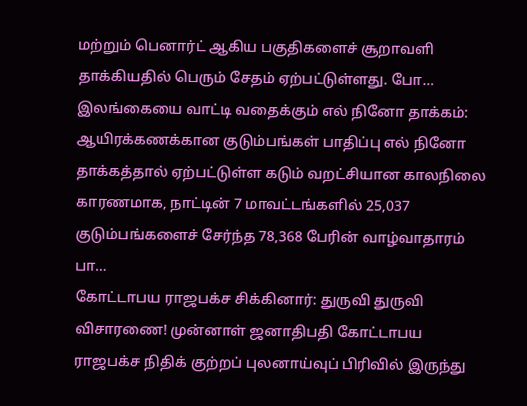மற்றும் பெனார்ட் ஆகிய பகுதிகளைச் சூறாவளி தாக்கியதில் பெரும் சேதம் ஏற்பட்டுள்ளது. போ…
இலங்கையை வாட்டி வதைக்கும் எல் நினோ தாக்கம்: ஆயிரக்கணக்கான குடும்பங்கள் பாதிப்பு எல் நினோ தாக்கத்தால் ஏற்பட்டுள்ள கடும் வறட்சியான காலநிலை காரணமாக, நாட்டின் 7 மாவட்டங்களில் 25,037 குடும்பங்களைச் சேர்ந்த 78,368 பேரின் வாழ்வாதாரம் பா…
கோட்டாபய ராஜபக்ச சிக்கினார்: துருவி துருவி விசாரணை! முன்னாள் ஜனாதிபதி கோட்டாபய ராஜபக்ச நிதிக் குற்றப் புலனாய்வுப் பிரிவில் இருந்து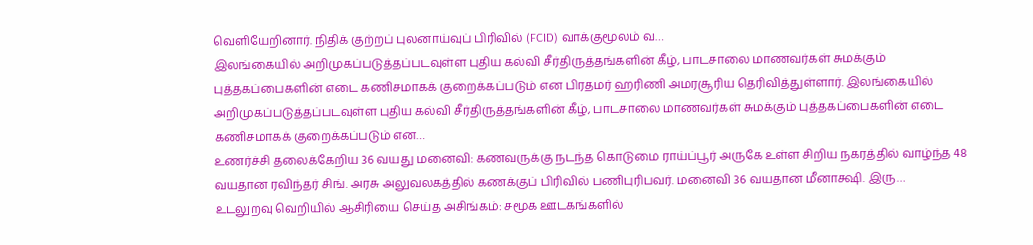வெளியேறினார். நிதிக் குற்றப் புலனாய்வுப் பிரிவில் (FCID) வாக்குமூலம் வ…
இலங்கையில் அறிமுகப்படுத்தப்படவுள்ள புதிய கல்வி சீர்திருத்தங்களின் கீழ், பாடசாலை மாணவர்கள் சுமக்கும் புத்தகப்பைகளின் எடை கணிசமாகக் குறைக்கப்படும் என பிரதமர் ஹரிணி அமரசூரிய தெரிவித்துள்ளார். இலங்கையில் அறிமுகப்படுத்தப்படவுள்ள புதிய கல்வி சீர்திருத்தங்களின் கீழ், பாடசாலை மாணவர்கள் சுமக்கும் புத்தகப்பைகளின் எடை கணிசமாகக் குறைக்கப்படும் என…
உணர்ச்சி தலைக்கேறிய 36 வயது மனைவி: கணவருக்கு நடந்த கொடுமை ராய்ப்பூர் அருகே உள்ள சிறிய நகரத்தில் வாழ்ந்த 48 வயதான ரவிந்தர் சிங். அரசு அலுவலகத்தில் கணக்குப் பிரிவில் பணிபுரிபவர். மனைவி 36 வயதான மீனாக்ஷி. இரு…
உடலுறவு வெறியில் ஆசிரியை செய்த அசிங்கம்: சமூக ஊடகங்களில்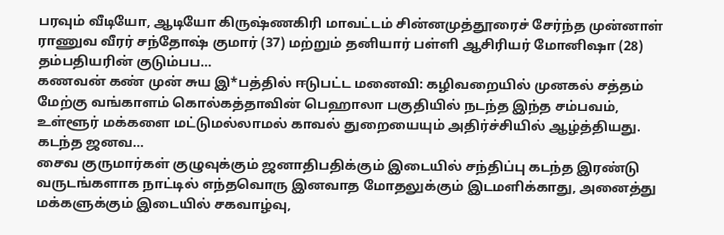பரவும் வீடியோ, ஆடியோ கிருஷ்ணகிரி மாவட்டம் சின்னமுத்தூரைச் சேர்ந்த முன்னாள் ராணுவ வீரர் சந்தோஷ் குமார் (37) மற்றும் தனியார் பள்ளி ஆசிரியர் மோனிஷா (28) தம்பதியரின் குடும்பப…
கணவன் கண் முன் சுய இ*பத்தில் ஈடுபட்ட மனைவி: கழிவறையில் முனகல் சத்தம் மேற்கு வங்காளம் கொல்கத்தாவின் பெஹாலா பகுதியில் நடந்த இந்த சம்பவம், உள்ளூர் மக்களை மட்டுமல்லாமல் காவல் துறையையும் அதிர்ச்சியில் ஆழ்த்தியது. கடந்த ஜனவ…
சைவ குருமார்கள் குழுவுக்கும் ஜனாதிபதிக்கும் இடையில் சந்திப்பு கடந்த இரண்டு வருடங்களாக நாட்டில் எந்தவொரு இனவாத மோதலுக்கும் இடமளிக்காது, அனைத்து மக்களுக்கும் இடையில் சகவாழ்வு,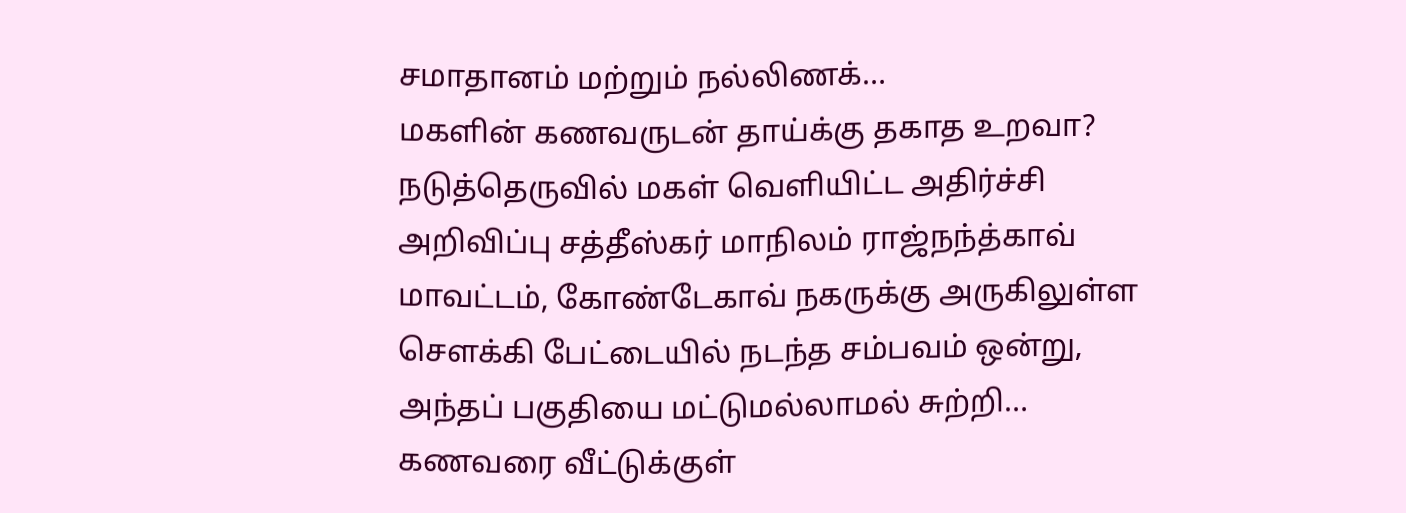சமாதானம் மற்றும் நல்லிணக்…
மகளின் கணவருடன் தாய்க்கு தகாத உறவா? நடுத்தெருவில் மகள் வெளியிட்ட அதிர்ச்சி அறிவிப்பு சத்தீஸ்கர் மாநிலம் ராஜ்நந்த்காவ் மாவட்டம், கோண்டேகாவ் நகருக்கு அருகிலுள்ள சௌக்கி பேட்டையில் நடந்த சம்பவம் ஒன்று, அந்தப் பகுதியை மட்டுமல்லாமல் சுற்றி…
கணவரை வீட்டுக்குள்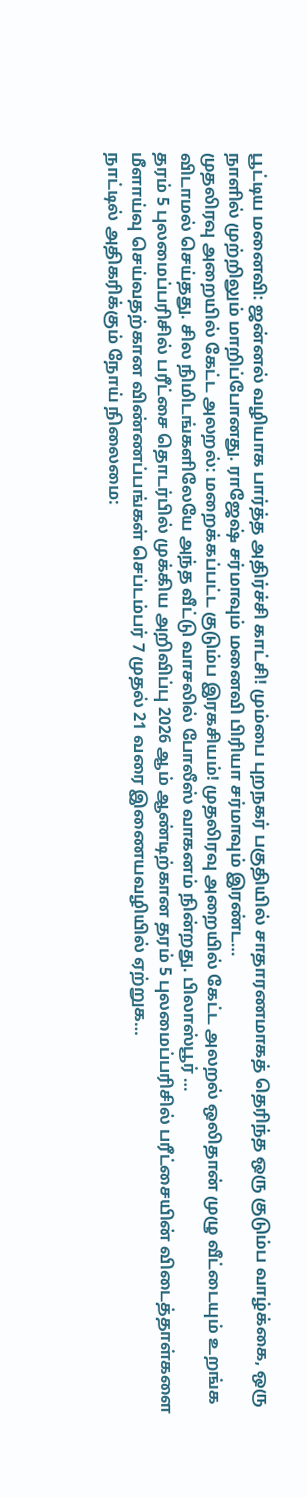பூட்டிய மனைவி: ஜன்னல் வழியாக பார்த்த அதிர்ச்சி காட்சி! மும்பை புறநகர் பகுதியில் சாதாரணமாகத் தெரிந்த ஒரு குடும்ப வாழ்க்கை, ஒரு நாளில் முற்றிலும் மாறிப்போனது. ராஜேஷ் சர்மாவும் மனைவி பிரியா சர்மாவும் இரண்ட…
முதலிரவு அறையில் கேட்ட அலறல்: மறைக்கப்பட்ட குடும்ப இரகசியம்! முதலிரவு அறையில் கேட்ட அலறல் ஒலிதான் முழு வீட்டையும் உறங்க விடாமல் செய்தது. சில நிமிடங்களிலேயே அந்த வீட்டு வாசலில் போலீஸ் வாகனம் நின்றது. பிலாஸ்பூர் …
தரம் 5 புலமைப்பரிசில் பரீட்சை தொடர்பில் முக்கிய அறிவிப்பு 2026 ஆம் ஆண்டிற்கான தரம் 5 புலமைப்பரிசில் பரீட்சையின் விடைத்தாள்களை மீளாய்வு செய்வதற்கான விண்ணப்பங்கள் செப்டம்பர் 7 முதல் 21 வரை இணையவழியில் ஏற்றுக…
நாட்டில் அதிகரிக்கும் நோய் நிலைமை: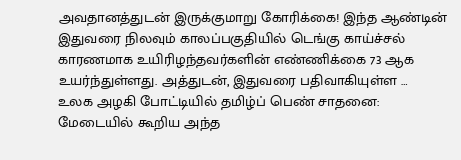அவதானத்துடன் இருக்குமாறு கோரிக்கை! இந்த ஆண்டின் இதுவரை நிலவும் காலப்பகுதியில் டெங்கு காய்ச்சல் காரணமாக உயிரிழந்தவர்களின் எண்ணிக்கை 73 ஆக உயர்ந்துள்ளது. அத்துடன், இதுவரை பதிவாகியுள்ள …
உலக அழகி போட்டியில் தமிழ்ப் பெண் சாதனை: மேடையில் கூறிய அந்த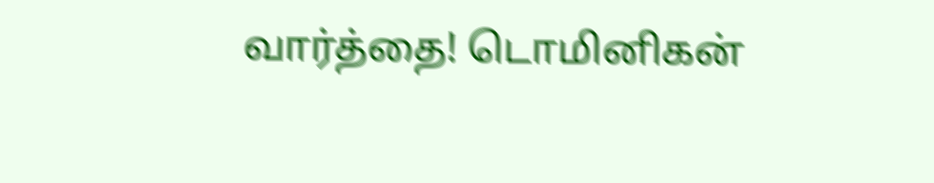வார்த்தை! டொமினிகன்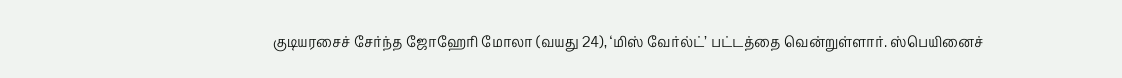குடியரசைச் சேர்ந்த ஜோஹேரி மோலா (வயது 24), ‘மிஸ் வேர்ல்ட்’ பட்டத்தை வென்றுள்ளார். ஸ்பெயினைச்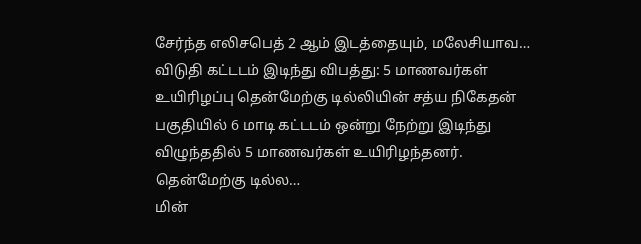சேர்ந்த எலிசபெத் 2 ஆம் இடத்தையும், மலேசியாவ…
விடுதி கட்டடம் இடிந்து விபத்து: 5 மாணவர்கள் உயிரிழப்பு தென்மேற்கு டில்லியின் சத்ய நிகேதன் பகுதியில் 6 மாடி கட்டடம் ஒன்று நேற்று இடிந்து விழுந்ததில் 5 மாணவர்கள் உயிரிழந்தனர். தென்மேற்கு டில்ல…
மின்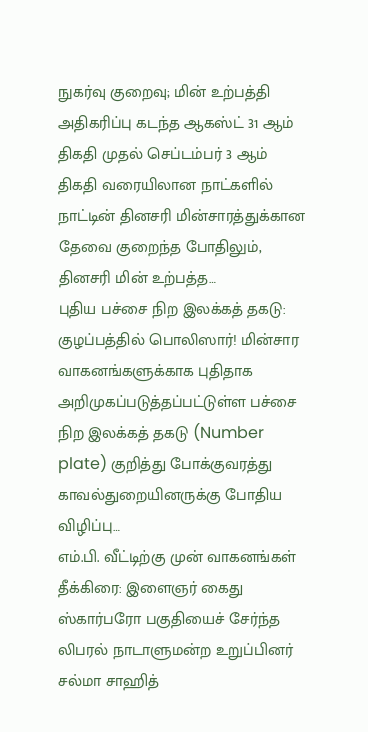நுகர்வு குறைவு; மின் உற்பத்தி அதிகரிப்பு கடந்த ஆகஸ்ட் 31 ஆம் திகதி முதல் செப்டம்பர் 3 ஆம் திகதி வரையிலான நாட்களில் நாட்டின் தினசரி மின்சாரத்துக்கான தேவை குறைந்த போதிலும், தினசரி மின் உற்பத்த…
புதிய பச்சை நிற இலக்கத் தகடு: குழப்பத்தில் பொலிஸார்! மின்சார வாகனங்களுக்காக புதிதாக அறிமுகப்படுத்தப்பட்டுள்ள பச்சை நிற இலக்கத் தகடு (Number plate) குறித்து போக்குவரத்து காவல்துறையினருக்கு போதிய விழிப்பு…
எம்.பி. வீட்டிற்கு முன் வாகனங்கள் தீக்கிரை: இளைஞர் கைது ஸ்கார்பரோ பகுதியைச் சேர்ந்த லிபரல் நாடாளுமன்ற உறுப்பினர் சல்மா சாஹித்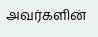அவர்களின்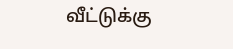வீட்டுக்கு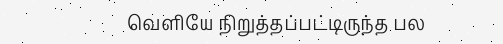வெளியே நிறுத்தப்பட்டிருந்த பல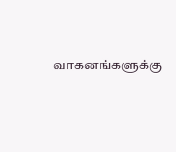வாகனங்களுக்கு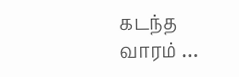கடந்த வாரம் …